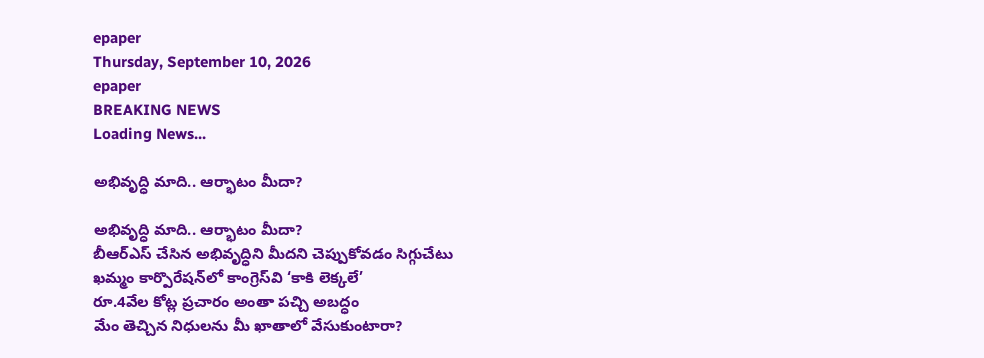epaper
Thursday, September 10, 2026
epaper
BREAKING NEWS
Loading News...

అభివృద్ధి మాది.. ఆర్భాటం మీదా?

అభివృద్ధి మాది.. ఆర్భాటం మీదా?
బీఆర్ఎస్ చేసిన అభివృద్ధిని మీద‌ని చెప్పుకోవ‌డం సిగ్గుచేటు
ఖమ్మం కార్పొరేషన్‌లో కాంగ్రెస్‌వి ‘కాకి లెక్కలే’
రూ.4వేల కోట్ల ప్రచారం అంతా పచ్చి అబద్ధం
మేం తెచ్చిన నిధులను మీ ఖాతాలో వేసుకుంటారా?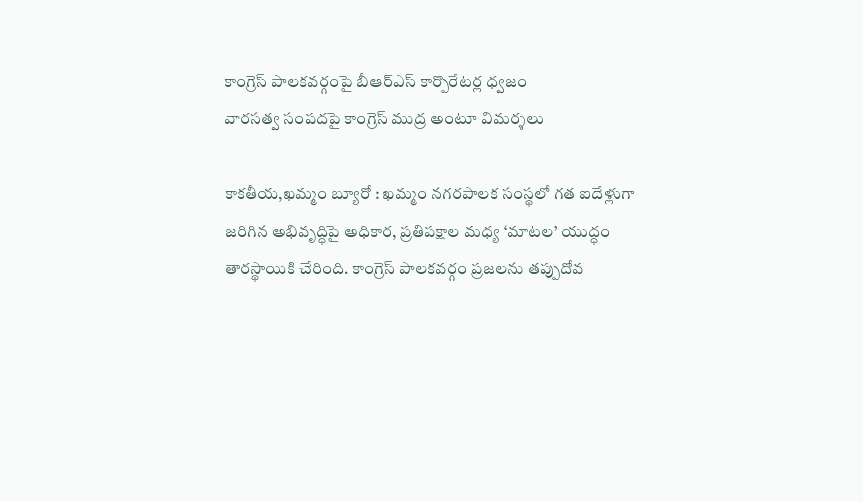కాంగ్రెస్ పాలకవర్గంపై బీఆర్ఎస్ కార్పొరేటర్ల ధ్వజం
వారసత్వ సంపదపై కాంగ్రెస్ ముద్ర అంటూ విమ‌ర్శ‌లు

కాక‌తీయ‌,ఖ‌మ్మం బ్యూరో : ఖమ్మం నగరపాలక సంస్థలో గత ఐదేళ్లుగా జరిగిన అభివృద్ధిపై అధికార, ప్రతిపక్షాల మధ్య ‘మాటల’ యుద్ధం తారస్థాయికి చేరింది. కాంగ్రెస్ పాలకవర్గం ప్రజలను తప్పుదోవ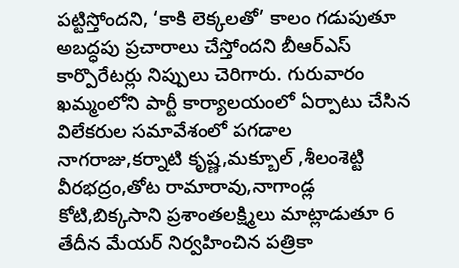పట్టిస్తోందని, ‘కాకి లెక్కలతో’ కాలం గడుపుతూ అబద్ధపు ప్రచారాలు చేస్తోందని బీఆర్ఎస్ కార్పొరేటర్లు నిప్పులు చెరిగారు. గురువారం ఖమ్మంలోని పార్టీ కార్యాలయంలో ఏర్పాటు చేసిన విలేకరుల సమావేశంలో పగడాల నాగరాజు,కర్నాటి కృష్ణ,మక్బూల్ ,శీలంశెట్టి వీరభద్రం,తోట రామారావు,నాగాండ్ల కోటి,బిక్కసాని ప్రశాంతలక్ష్మిలు మాట్లాడుతూ 6 తేదీన మేయర్ నిర్వహించిన పత్రికా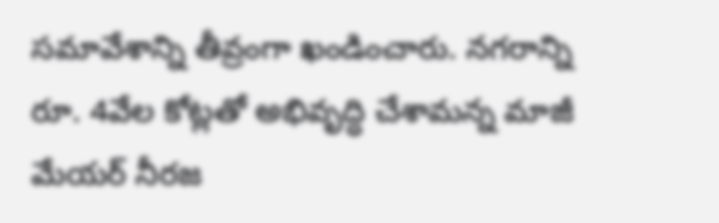సమావేశాన్ని తీవ్రంగా ఖండించారు. నగరాన్ని రూ. 4వేల కోట్లతో అభివృద్ధి చేశామన్న మాజీ మేయర్ నీర‌జ‌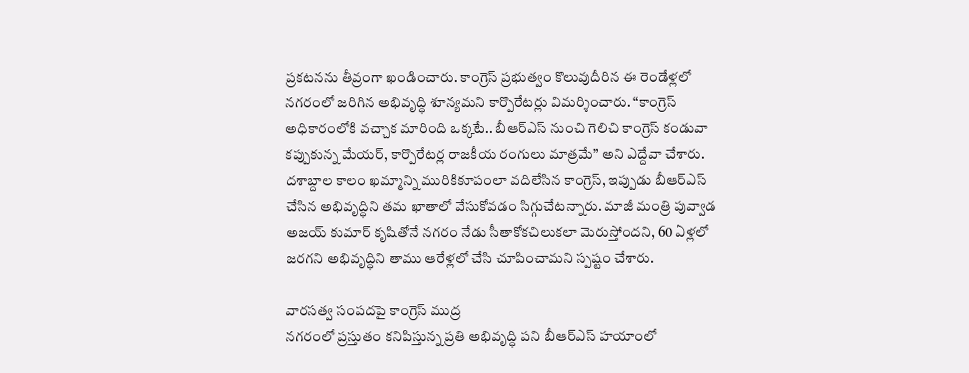ప్రకటనను తీవ్రంగా ఖండించారు. కాంగ్రెస్ ప్రభుత్వం కొలువుదీరిన ఈ రెండేళ్లలో నగరంలో జరిగిన అభివృద్ధి శూన్యమని కార్పొరేటర్లు విమర్శించారు. “కాంగ్రెస్ అధికారంలోకి వచ్చాక మారింది ఒక్కటే.. బీఆర్ఎస్ నుంచి గెలిచి కాంగ్రెస్ కండువా కప్పుకున్న మేయర్, కార్పొరేటర్ల రాజకీయ రంగులు మాత్రమే” అని ఎద్దేవా చేశారు. దశాబ్దాల కాలం ఖమ్మాన్ని మురికికూపంలా వదిలేసిన కాంగ్రెస్, ఇప్పుడు బీఆర్ఎస్ చేసిన అభివృద్ధిని తమ ఖాతాలో వేసుకోవడం సిగ్గుచేటన్నారు. మాజీ మంత్రి పువ్వాడ అజయ్ కుమార్ కృషితోనే నగరం నేడు సీతాకోకచిలుకలా మెరుస్తోందని, 60 ఏళ్లలో జరగని అభివృద్ధిని తాము ఆరేళ్లలో చేసి చూపించామని స్పష్టం చేశారు.

వారసత్వ సంపదపై కాంగ్రెస్ ముద్ర
నగరంలో ప్రస్తుతం కనిపిస్తున్న ప్రతి అభివృద్ధి పని బీఆర్ఎస్ హయాంలో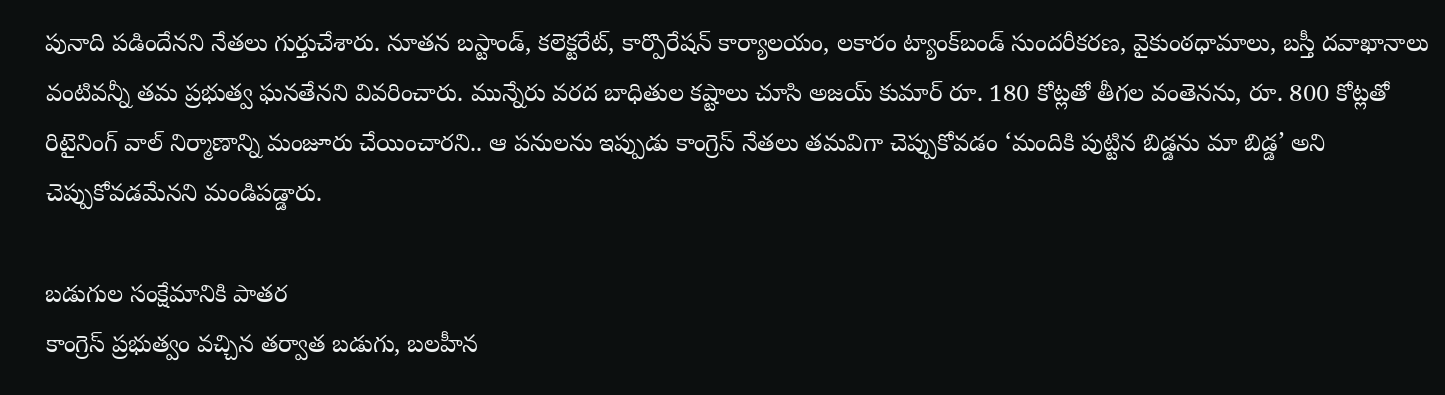పునాది పడిందేనని నేతలు గుర్తుచేశారు. నూతన బస్టాండ్, కలెక్టరేట్, కార్పొరేషన్ కార్యాలయం, లకారం ట్యాంక్‌బండ్ సుందరీకరణ, వైకుంఠధామాలు, బస్తీ దవాఖానాలు వంటివన్నీ తమ ప్రభుత్వ ఘనతేనని వివరించారు. మున్నేరు వరద బాధితుల కష్టాలు చూసి అజయ్ కుమార్ రూ. 180 కోట్లతో తీగల వంతెనను, రూ. 800 కోట్లతో రిటైనింగ్ వాల్ నిర్మాణాన్ని మంజూరు చేయించారని.. ఆ పనులను ఇప్పుడు కాంగ్రెస్ నేతలు తమవిగా చెప్పుకోవడం ‘మందికి పుట్టిన బిడ్డను మా బిడ్డ’ అని చెప్పుకోవడమేనని మండిపడ్డారు.

బడుగుల సంక్షేమానికి పాతర
కాంగ్రెస్ ప్రభుత్వం వచ్చిన తర్వాత బడుగు, బలహీన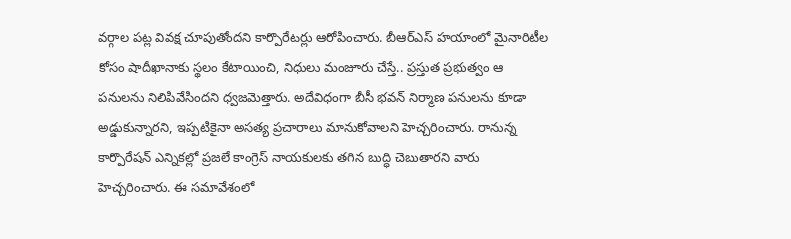వర్గాల పట్ల వివక్ష చూపుతోందని కార్పొరేటర్లు ఆరోపించారు. బీఆర్ఎస్ హయాంలో మైనారిటీల కోసం షాదీఖానాకు స్థలం కేటాయించి, నిధులు మంజూరు చేస్తే.. ప్రస్తుత ప్రభుత్వం ఆ పనులను నిలిపివేసిందని ధ్వజమెత్తారు. అదేవిధంగా బీసీ భవన్ నిర్మాణ పనులను కూడా అడ్డుకున్నారని, ఇప్పటికైనా అసత్య ప్రచారాలు మానుకోవాలని హెచ్చరించారు. రానున్న కార్పొరేషన్ ఎన్నికల్లో ప్రజలే కాంగ్రెస్ నాయకులకు తగిన బుద్ధి చెబుతారని వారు హెచ్చరించారు. ఈ సమావేశంలో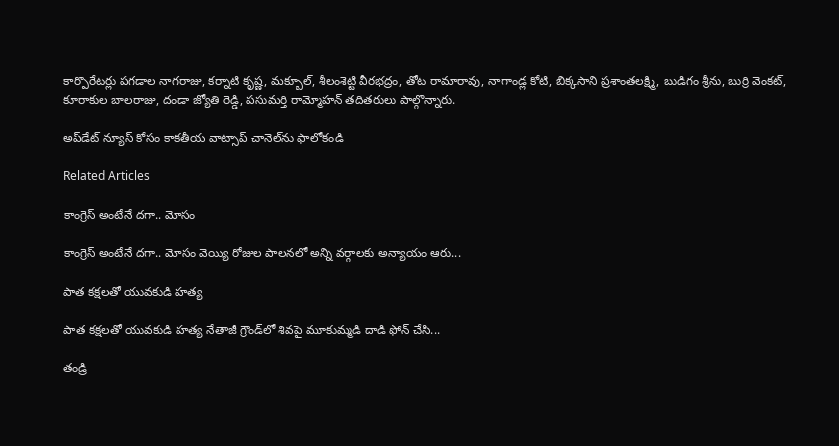కార్పొరేటర్లు పగడాల నాగరాజు, కర్నాటి కృష్ణ, మక్బూల్, శీలంశెట్టి వీరభద్రం, తోట రామారావు, నాగాండ్ల కోటి, బిక్కసాని ప్రశాంతలక్ష్మి, బుడిగం శ్రీను, బుర్రి వెంకట్, కూరాకుల బాలరాజు, దండా జ్యోతి రెడ్డి, పసుమర్తి రామ్మోహన్ తదితరులు పాల్గొన్నారు.

అప్‌డేట్ న్యూస్ కోసం కాక‌తీయ వాట్సాప్ చానెల్‌ను ఫాలోకండి

Related Articles

కాంగ్రెస్ అంటేనే దగా.. మోసం

కాంగ్రెస్ అంటేనే దగా.. మోసం వెయ్యి రోజుల పాలనలో అన్ని వర్గాలకు అన్యాయం ఆరు...

పాత కక్షలతో యువకుడి హత్య

పాత కక్షలతో యువకుడి హత్య నేతాజీ గ్రౌండ్‌లో శివపై మూకుమ్మడి దాడి ఫోన్‌ చేసి...

తండ్రి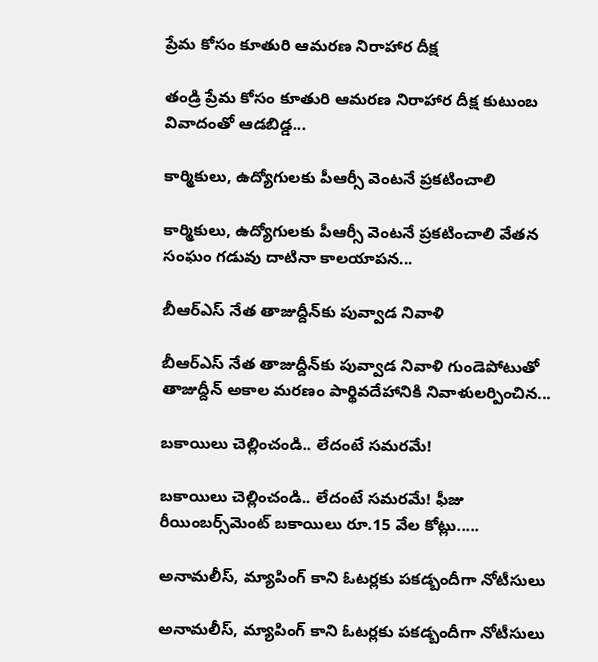ప్రేమ కోసం కూతురి ఆమరణ నిరాహార దీక్ష

తండ్రి ప్రేమ కోసం కూతురి ఆమరణ నిరాహార దీక్ష కుటుంబ వివాదంతో ఆడబిడ్డ...

కార్మికులు, ఉద్యోగులకు పీఆర్సీ వెంటనే ప్రకటించాలి

కార్మికులు, ఉద్యోగులకు పీఆర్సీ వెంటనే ప్రకటించాలి వేతన సంఘం గడువు దాటినా కాలయాపన...

బీఆర్ఎస్‌ నేత తాజుద్దీన్‌కు పువ్వాడ నివాళి

బీఆర్ఎస్‌ నేత తాజుద్దీన్‌కు పువ్వాడ నివాళి గుండెపోటుతో తాజుద్దీన్‌ అకాల మ‌ర‌ణం పార్థివదేహానికి నివాళులర్పించిన...

బకాయిలు చెల్లించండి.. లేదంటే సమరమే!

బకాయిలు చెల్లించండి.. లేదంటే సమరమే! ఫీజు రీయింబర్స్‌మెంట్‌ బకాయిలు రూ.15 వేల కోట్లు.....

అనామలీస్‌, మ్యాపింగ్‌ కాని ఓటర్లకు ప‌క‌డ్బందీగా నోటీసులు

అనామలీస్‌, మ్యాపింగ్‌ కాని ఓటర్లకు ప‌క‌డ్బందీగా నోటీసులు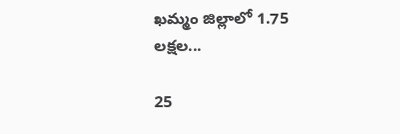ఖమ్మం జిల్లాలో 1.75 లక్షల...

25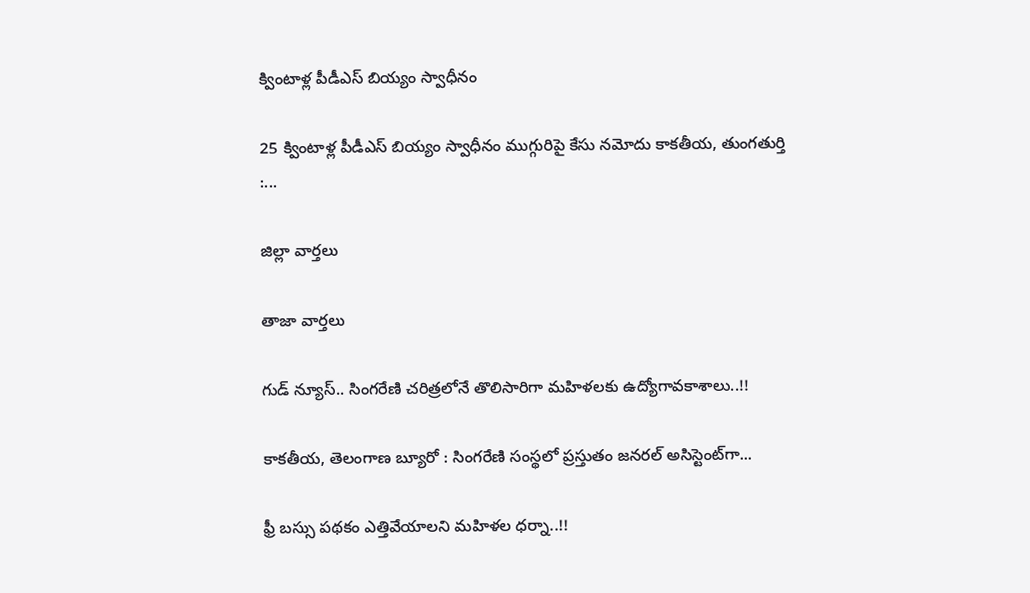క్వింటాళ్ల పీడీఎస్‌ బియ్యం స్వాధీనం

25 క్వింటాళ్ల పీడీఎస్‌ బియ్యం స్వాధీనం ముగ్గురిపై కేసు నమోదు కాకతీయ, తుంగతుర్తి :...

జిల్లా వార్త‌లు

తాజా వార్త‌లు

గుడ్ న్యూస్.. సింగరేణి చరిత్రలోనే తొలిసారిగా మ‌హిళ‌ల‌కు ఉద్యోగావ‌కాశాలు..!!

కాక‌తీయ‌, తెలంగాణ బ్యూరో : సింగరేణి సంస్థలో ప్రస్తుతం జనరల్ అసిస్టెంట్‌గా...

ఫ్రీ బస్సు పథకం ఎత్తివేయాలని మహిళల ధర్నా..!!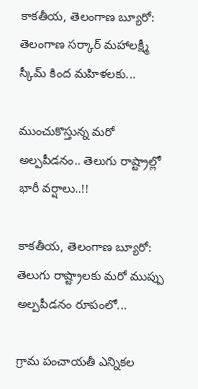కాకతీయ, తెలంగాణ బ్యూరో: తెలంగాణ సర్కార్ మహాలక్ష్మీ స్కీమ్ కింద మహిళలకు...

ముంచుకొస్తున్న మరో అల్పపీడనం.. తెలుగు రాష్ట్రాల్లో భారీ వర్షాలు..!!

కాకతీయ, తెలంగాణ బ్యూరో: తెలుగు రాష్ట్రాలకు మరో ముప్పు అల్పపీడనం రూపంలో...

గ్రామ పంచాయ‌తీ ఎన్నిక‌ల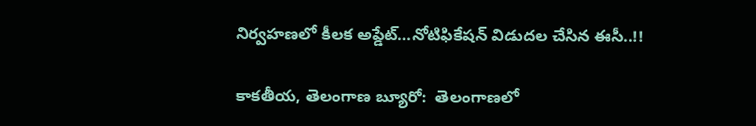నిర్వ‌హ‌ణ‌లో కీల‌క అప్డేట్‌…నోటిఫికేషన్ విడుదల చేసిన ఈసీ..!!

కాకతీయ, తెలంగాణ బ్యూరో:  తెలంగాణలో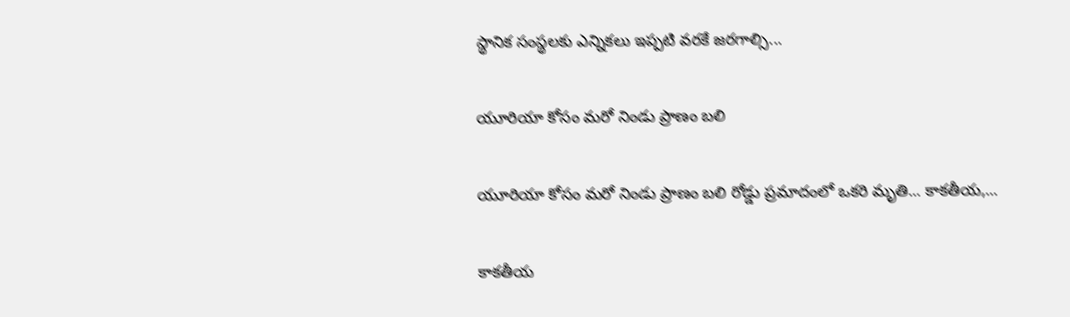స్థానిక సంస్థలకు ఎన్నికలు ఇప్పటి వరకే జరగాల్సి...

యూరియా కోసం మరో నిండు ప్రాణం బలి

యూరియా కోసం మరో నిండు ప్రాణం బలి రోడ్డు ప్రమాదంలో ఒకరి మృతి... కాకతీయ,...

కాక‌తీయ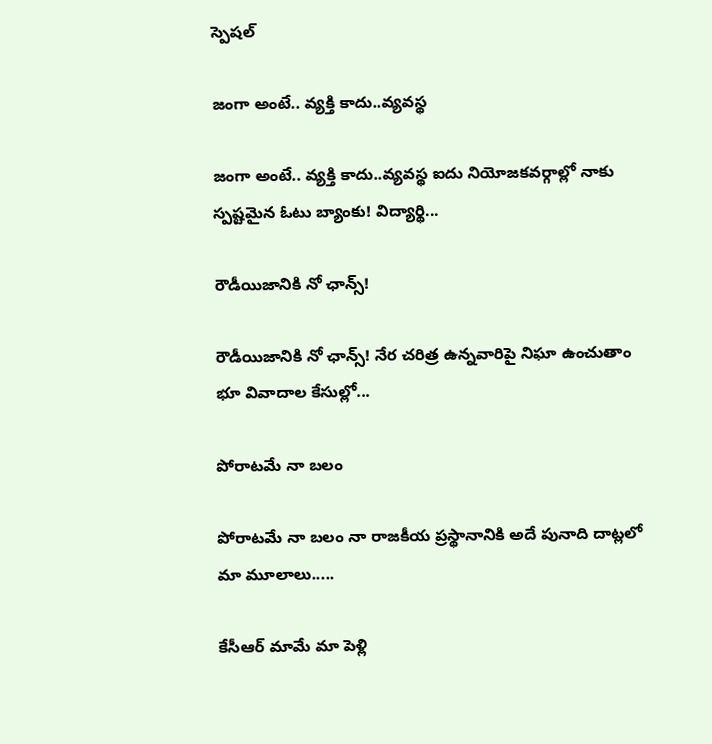స్పెష‌ల్‌

జంగా అంటే.. వ్య‌క్తి కాదు..వ్య‌వస్థ‌

జంగా అంటే.. వ్య‌క్తి కాదు..వ్య‌వస్థ‌ ఐదు నియోజ‌క‌వ‌ర్గాల్లో నాకు స్ప‌ష్ట‌మైన ఓటు బ్యాంకు! విద్యార్థి...

రౌడీయిజానికి నో ఛాన్స్‌!

రౌడీయిజానికి నో ఛాన్స్‌! నేర చరిత్ర ఉన్న‌వారిపై నిఘా ఉంచుతాం భూ వివాదాల కేసుల్లో...

పోరాటమే నా బలం

పోరాటమే నా బలం నా రాజకీయ ప్రస్థానానికి అదే పునాది దాట్లలో మా మూలాలు.....

కేసీఆర్‌ మామే మా పెళ్లి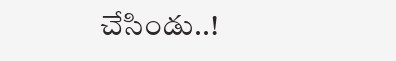చేసిండు..!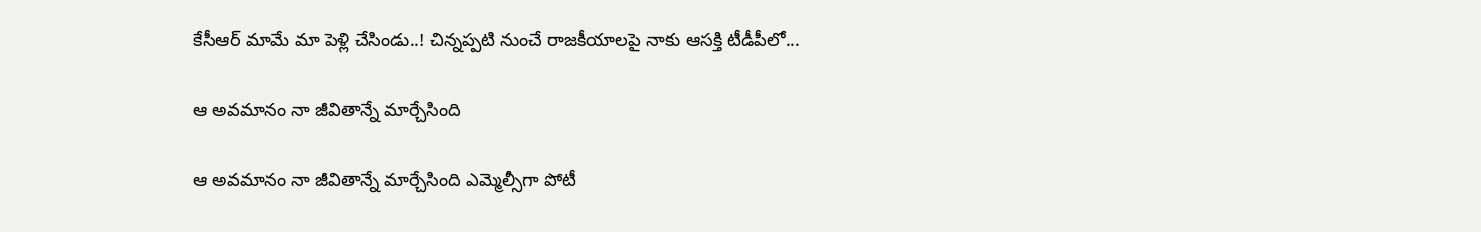కేసీఆర్‌ మామే మా పెళ్లి చేసిండు..! చిన్నప్ప‌టి నుంచే రాజకీయాలపై నాకు ఆసక్తి టీడీపీలో...

ఆ అవమానం నా జీవితాన్నే మార్చేసింది

ఆ అవమానం నా జీవితాన్నే మార్చేసింది ఎమ్మెల్సీగా పోటీ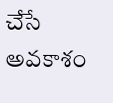చేసే అవ‌కాశం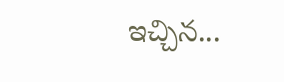ఇచ్చిన...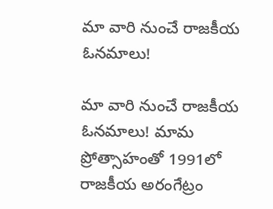మా వారి నుంచే రాజకీయ ఓనమాలు!

మా వారి నుంచే రాజకీయ ఓనమాలు! మామ ప్రోత్సాహంతో 1991లో రాజకీయ అరంగేట్రం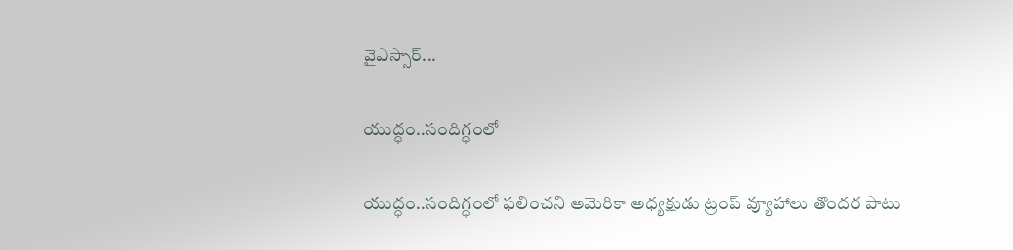వైఎస్సార్‌...

యుద్ధం..సందిగ్ధంలో

యుద్ధం..సందిగ్ధంలో ఫ‌లించని అమెరికా అధ్య‌క్షుడు ట్రంప్ వ్యూహాలు తొంద‌ర పాటు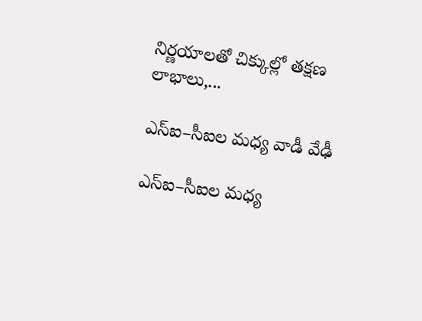నిర్ణ‌యాల‌తో చిక్కుల్లో తక్షణ లాభాలు,...

ఎస్ఐ–సీఐల మ‌ధ్య వాడీ వేఢీ

ఎస్ఐ–సీఐల మ‌ధ్య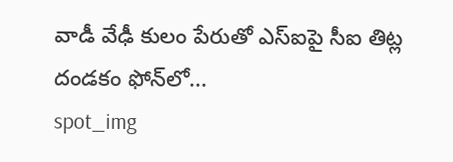వాడీ వేఢీ కులం పేరుతో ఎస్ఐపై సీఐ తిట్ల దండ‌కం ఫోన్‌లో...
spot_img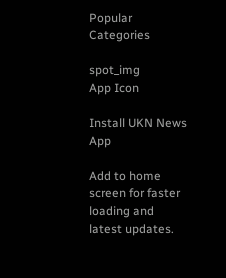Popular Categories

spot_img
App Icon

Install UKN News App

Add to home screen for faster loading and latest updates.